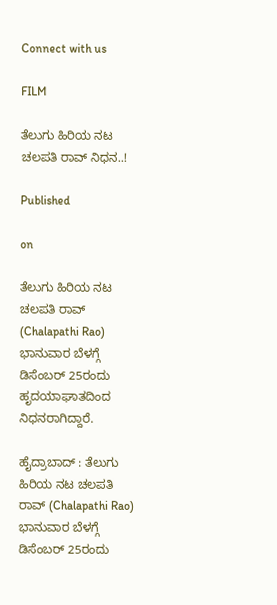Connect with us

FILM

ತೆಲುಗು ಹಿರಿಯ ನಟ ಚಲಪತಿ ರಾವ್‌ ನಿಧನ..!

Published

on

ತೆಲುಗು ಹಿರಿಯ ನಟ ಚಲಪತಿ ರಾವ್‌ (Chalapathi Rao) ಭಾನುವಾರ ಬೆಳಗ್ಗೆ ಡಿಸೆಂಬರ್‌ 25ರಂದು ಹೃದಯಾಘಾತದಿಂದ ನಿಧನರಾಗಿದ್ದಾರೆ.

ಹೈದ್ರಾಬಾದ್ : ತೆಲುಗು ಹಿರಿಯ ನಟ ಚಲಪತಿ ರಾವ್‌ (Chalapathi Rao) ಭಾನುವಾರ ಬೆಳಗ್ಗೆ ಡಿಸೆಂಬರ್‌ 25ರಂದು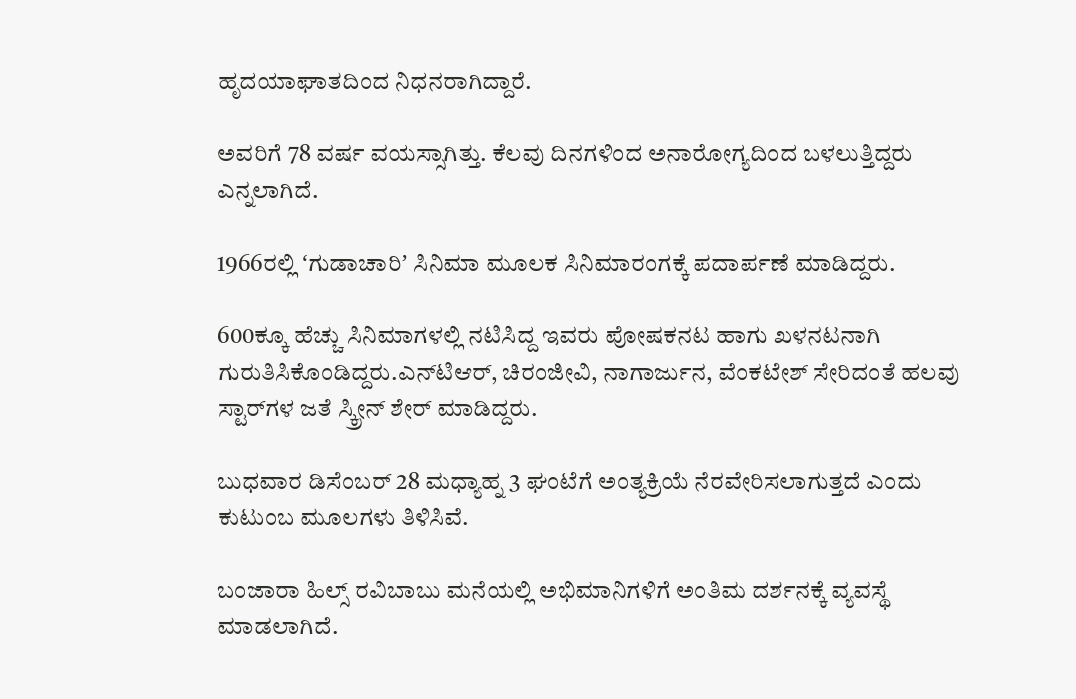ಹೃದಯಾಘಾತದಿಂದ ನಿಧನರಾಗಿದ್ದಾರೆ.

ಅವರಿಗೆ 78 ವರ್ಷ ವಯಸ್ಸಾಗಿತ್ತು. ಕೆಲವು ದಿನಗಳಿಂದ ಅನಾರೋಗ್ಯದಿಂದ‌ ಬಳಲುತ್ತಿದ್ದರು ಎನ್ನಲಾಗಿದೆ.

1966ರಲ್ಲಿ ʻಗುಡಾಚಾರಿʼ ಸಿನಿಮಾ ಮೂಲಕ ಸಿನಿಮಾರಂಗಕ್ಕೆ ಪದಾರ್ಪಣೆ ಮಾಡಿದ್ದರು.

600ಕ್ಕೂ ಹೆಚ್ಚು ಸಿನಿಮಾಗಳಲ್ಲಿ ನಟಿಸಿದ್ದ ಇವರು ಪೋಷಕ‌ನಟ ಹಾಗು ಖಳನಟನಾಗಿ ಗುರುತಿಸಿಕೊಂಡಿದ್ದರು.ಎನ್‌ಟಿಆರ್‌, ಚಿರಂಜೀವಿ, ನಾಗಾರ್ಜುನ, ವೆಂಕಟೇಶ್ ಸೇರಿದಂತೆ ಹಲವು ಸ್ಟಾರ್‌ಗಳ ಜತೆ ಸ್ಕ್ರೀನ್‌ ಶೇರ್‌ ಮಾಡಿದ್ದರು.

ಬುಧವಾರ ಡಿಸೆಂಬರ್‌ 28 ಮಧ್ಯಾಹ್ನ 3 ಘಂಟೆಗೆ ಅಂತ್ಯಕ್ರಿಯೆ ನೆರವೇರಿಸಲಾಗುತ್ತದೆ ಎಂದು ಕುಟುಂಬ ಮೂಲಗಳು ತಿಳಿಸಿವೆ.

ಬಂಜಾರಾ ಹಿಲ್ಸ್‌ ರವಿಬಾಬು ಮನೆಯಲ್ಲಿ ಅಭಿಮಾನಿಗಳಿಗೆ ಅಂತಿಮ ದರ್ಶನಕ್ಕೆ ವ್ಯವಸ್ಥೆ ಮಾಡಲಾಗಿದೆ.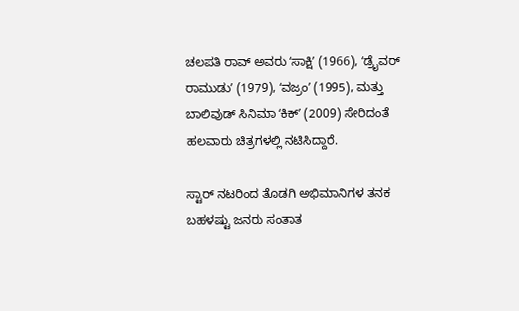ಚಲಪತಿ ರಾವ್‌ ಅವರು ʻಸಾಕ್ಷಿʼ (1966), ʻಡ್ರೈವರ್ ರಾಮುಡುʼ (1979), ʻವಜ್ರಂʼ (1995), ಮತ್ತು ಬಾಲಿವುಡ್ ಸಿನಿಮಾ ʻಕಿಕ್ʼ (2009) ಸೇರಿದಂತೆ ಹಲವಾರು ಚಿತ್ರಗಳಲ್ಲಿ ನಟಿಸಿದ್ದಾರೆ.

ಸ್ಟಾರ್ ನಟರಿಂದ ತೊಡಗಿ ಅಭಿಮಾನಿಗಳ ತನಕ ಬಹಳಷ್ಟು ಜನರು ಸಂತಾತ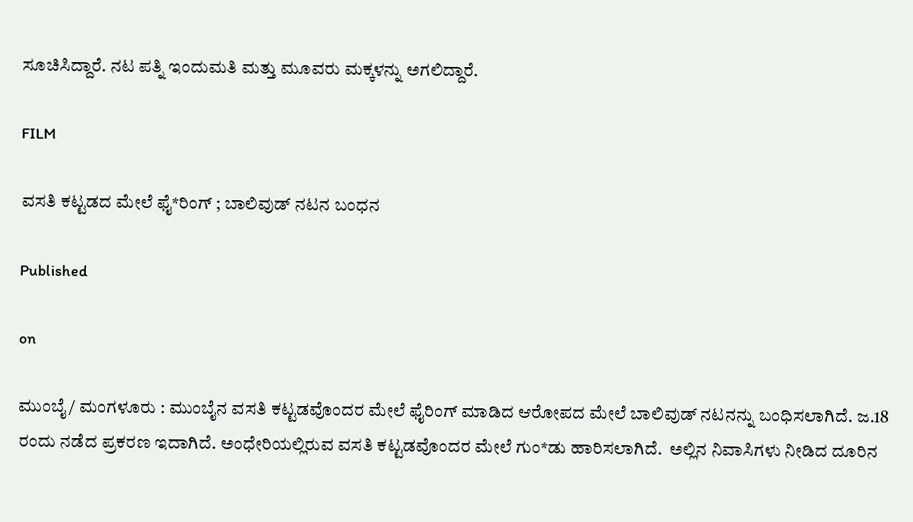ಸೂಚಿಸಿದ್ದಾರೆ. ನಟ ಪತ್ನಿ ಇಂದುಮತಿ ಮತ್ತು ಮೂವರು ಮಕ್ಕಳನ್ನು ಅಗಲಿದ್ದಾರೆ.

FILM

ವಸತಿ ಕಟ್ಟಡದ ಮೇಲೆ ಫೈ*ರಿಂಗ್ ; ಬಾಲಿವುಡ್ ನಟನ ಬಂಧನ

Published

on

ಮುಂಬೈ/ ಮಂಗಳೂರು : ಮುಂಬೈನ ವಸತಿ ಕಟ್ಟಡವೊಂದರ ಮೇಲೆ ಫೈರಿಂಗ್ ಮಾಡಿದ ಆರೋಪದ ಮೇಲೆ ಬಾಲಿವುಡ್ ನಟನನ್ನು ಬಂಧಿಸಲಾಗಿದೆ. ಜ.18 ರಂದು ನಡೆದ ಪ್ರಕರಣ ಇದಾಗಿದೆ. ಅಂಧೇರಿಯಲ್ಲಿರುವ ವಸತಿ ಕಟ್ಟಡವೊಂದರ ಮೇಲೆ ಗುಂ*ಡು ಹಾರಿಸಲಾಗಿದೆ.  ಅಲ್ಲಿನ ನಿವಾಸಿಗಳು ನೀಡಿದ ದೂರಿನ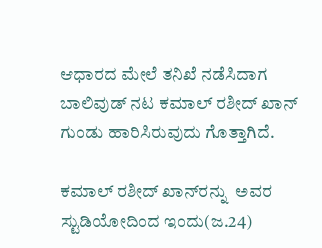ಆಧಾರದ ಮೇಲೆ ತನಿಖೆ ನಡೆಸಿದಾಗ ಬಾಲಿವುಡ್ ನಟ ಕಮಾಲ್ ರಶೀದ್ ಖಾನ್ ಗುಂಡು ಹಾರಿಸಿರುವುದು ಗೊತ್ತಾಗಿದೆ.

ಕಮಾಲ್ ರಶೀದ್ ಖಾನ್‌ರನ್ನು  ಅವರ ಸ್ಟುಡಿಯೋದಿಂದ ಇಂದು(ಜ.24)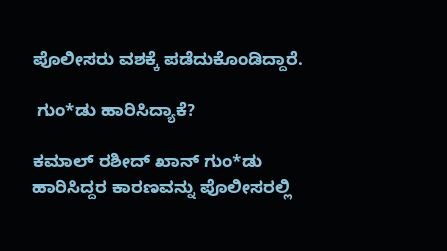ಪೊಲೀಸರು ವಶಕ್ಕೆ ಪಡೆದುಕೊಂಡಿದ್ದಾರೆ.

 ಗುಂ*ಡು ಹಾರಿಸಿದ್ಯಾಕೆ?

ಕಮಾಲ್ ರಶೀದ್ ಖಾನ್ ಗುಂ*ಡು ಹಾರಿಸಿದ್ದರ ಕಾರಣವನ್ನು ಪೊಲೀಸರಲ್ಲಿ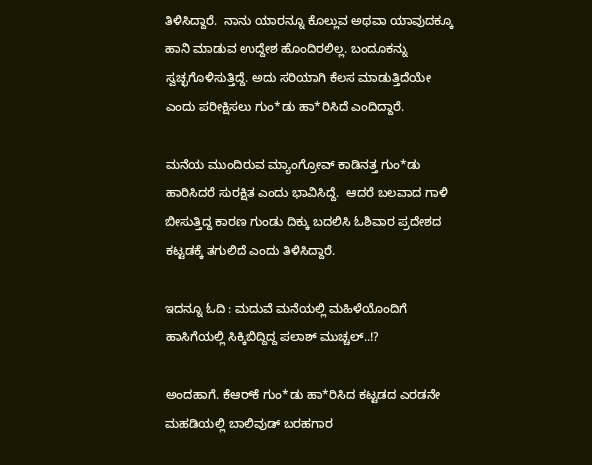ತಿಳಿಸಿದ್ದಾರೆ.  ನಾನು ಯಾರನ್ನೂ ಕೊಲ್ಲುವ ಅಥವಾ ಯಾವುದಕ್ಕೂ ಹಾನಿ ಮಾಡುವ ಉದ್ದೇಶ ಹೊಂದಿರಲಿಲ್ಲ. ಬಂದೂಕನ್ನು ಸ್ವಚ್ಛಗೊಳಿಸುತ್ತಿದ್ದೆ. ಅದು ಸರಿಯಾಗಿ ಕೆಲಸ ಮಾಡುತ್ತಿದೆಯೇ ಎಂದು ಪರೀಕ್ಷಿಸಲು ಗುಂ*ಡು ಹಾ*ರಿಸಿದೆ ಎಂದಿದ್ದಾರೆ.

ಮನೆಯ ಮುಂದಿರುವ ಮ್ಯಾಂಗ್ರೋವ್ ಕಾಡಿನತ್ತ ಗುಂ*ಡು ಹಾರಿಸಿದರೆ ಸುರಕ್ಷಿತ ಎಂದು ಭಾವಿಸಿದ್ದೆ.  ಆದರೆ ಬಲವಾದ ಗಾಳಿ ಬೀಸುತ್ತಿದ್ದ ಕಾರಣ ಗುಂಡು ದಿಕ್ಕು ಬದಲಿಸಿ ಓಶಿವಾರ ಪ್ರದೇಶದ ಕಟ್ಟಡಕ್ಕೆ ತಗುಲಿದೆ ಎಂದು ತಿಳಿಸಿದ್ದಾರೆ.

ಇದನ್ನೂ ಓದಿ : ಮದುವೆ ಮನೆಯಲ್ಲಿ ಮಹಿಳೆಯೊಂದಿಗೆ ಹಾಸಿಗೆಯಲ್ಲಿ ಸಿಕ್ಕಿಬಿದ್ದಿದ್ದ ಪಲಾಶ್ ಮುಚ್ಚಲ್..!?

ಅಂದಹಾಗೆ. ಕೆಆರ್‌ಕೆ ಗುಂ*ಡು ಹಾ*ರಿಸಿದ ಕಟ್ಟಡದ ಎರಡನೇ ಮಹಡಿಯಲ್ಲಿ ಬಾಲಿವುಡ್ ಬರಹಗಾರ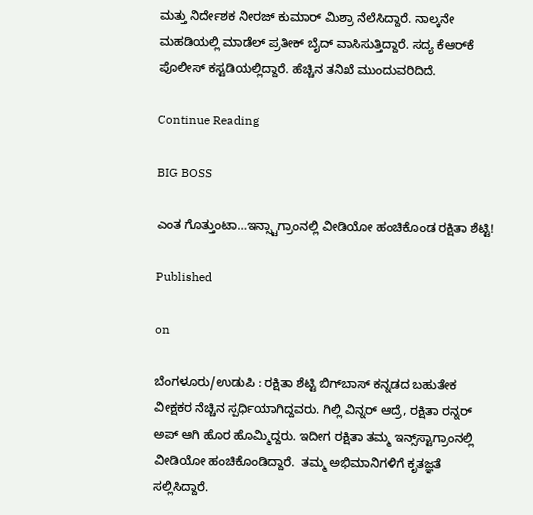ಮತ್ತು ನಿರ್ದೇಶಕ ನೀರಜ್ ಕುಮಾರ್ ಮಿಶ್ರಾ ನೆಲೆಸಿದ್ದಾರೆ. ನಾಲ್ಕನೇ ಮಹಡಿಯಲ್ಲಿ ಮಾಡೆಲ್ ಪ್ರತೀಕ್ ಬೈದ್ ವಾಸಿಸುತ್ತಿದ್ದಾರೆ. ಸದ್ಯ ಕೆಆರ್‌ಕೆ ಪೊಲೀಸ್ ಕಸ್ಟಡಿಯಲ್ಲಿದ್ದಾರೆ. ಹೆಚ್ಚಿನ ತನಿಖೆ ಮುಂದುವರಿದಿದೆ.

Continue Reading

BIG BOSS

ಎಂತ ಗೊತ್ತುಂಟಾ…ಇನ್ಸ್ಟಾಗ್ರಾಂನಲ್ಲಿ ವೀಡಿಯೋ ಹಂಚಿಕೊಂಡ ರಕ್ಷಿತಾ ಶೆಟ್ಟಿ!

Published

on

ಬೆಂಗಳೂರು/ಉಡುಪಿ : ರಕ್ಷಿತಾ ಶೆಟ್ಟಿ ಬಿಗ್‌ಬಾಸ್ ಕನ್ನಡದ ಬಹುತೇಕ ವೀಕ್ಷಕರ ನೆಚ್ಚಿನ ಸ್ಪರ್ಧಿಯಾಗಿದ್ದವರು. ಗಿಲ್ಲಿ ವಿನ್ನರ್ ಆದ್ರೆ, ರಕ್ಷಿತಾ ರನ್ನರ್ ಅಪ್ ಆಗಿ ಹೊರ ಹೊಮ್ಮಿದ್ದರು. ಇದೀಗ ರಕ್ಷಿತಾ ತಮ್ಮ ಇನ್ಸ್‌ಸ್ಟಾಗ್ರಾಂನಲ್ಲಿ ವೀಡಿಯೋ ಹಂಚಿಕೊಂಡಿದ್ದಾರೆ.  ತಮ್ಮ ಅಭಿಮಾನಿಗಳಿಗೆ ಕೃತಜ್ಞತೆ ಸಲ್ಲಿಸಿದ್ದಾರೆ.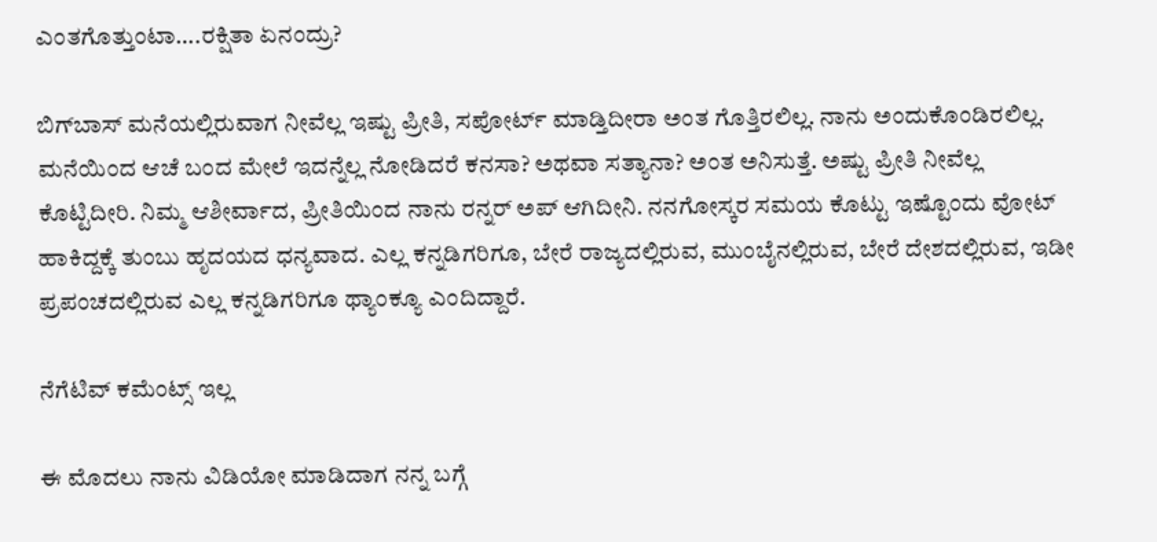ಎಂತಗೊತ್ತುಂಟಾ….ರಕ್ಷಿತಾ ಏನಂದ್ರು?

ಬಿಗ್‌ಬಾಸ್‌ ಮನೆಯಲ್ಲಿರುವಾಗ ನೀವೆಲ್ಲ ಇಷ್ಟು ಪ್ರೀತಿ, ಸಪೋರ್ಟ್ ಮಾಡ್ತಿದೀರಾ ಅಂತ ಗೊತ್ತಿರಲಿಲ್ಲ. ನಾನು ಅಂದುಕೊಂಡಿರಲಿಲ್ಲ. ಮನೆಯಿಂದ ಆಚೆ ಬಂದ ಮೇಲೆ ಇದನ್ನೆಲ್ಲ ನೋಡಿದರೆ ಕನಸಾ? ಅಥವಾ ಸತ್ಯಾನಾ? ಅಂತ ಅನಿಸುತ್ತೆ. ಅಷ್ಟು ಪ್ರೀತಿ ನೀವೆಲ್ಲ ಕೊಟ್ಟಿದೀರಿ. ನಿಮ್ಮ ಆಶೀರ್ವಾದ, ಪ್ರೀತಿಯಿಂದ ನಾನು ರನ್ನರ್ ಅಪ್ ಆಗಿದೀನಿ. ನನಗೋಸ್ಕರ ಸಮಯ ಕೊಟ್ಟು ಇಷ್ಟೊಂದು ವೋಟ್ ಹಾಕಿದ್ದಕ್ಕೆ ತುಂಬು ಹೃದಯದ ಧನ್ಯವಾದ. ಎಲ್ಲ ಕನ್ನಡಿಗರಿಗೂ, ಬೇರೆ ರಾಜ್ಯದಲ್ಲಿರುವ, ಮುಂಬೈನಲ್ಲಿರುವ, ಬೇರೆ ದೇಶದಲ್ಲಿರುವ, ಇಡೀ ಪ್ರಪಂಚದಲ್ಲಿರುವ ಎಲ್ಲ ಕನ್ನಡಿಗರಿಗೂ ಥ್ಯಾಂಕ್ಯೂ ಎಂದಿದ್ದಾರೆ.

ನೆಗೆಟಿವ್ ಕಮೆಂಟ್ಸ್ ಇಲ್ಲ

ಈ ಮೊದಲು ನಾನು ವಿಡಿಯೋ ಮಾಡಿದಾಗ ನನ್ನ ಬಗ್ಗೆ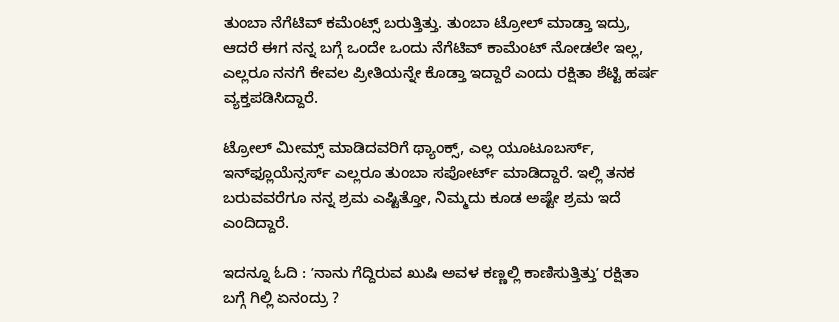ತುಂಬಾ ನೆಗೆಟಿವ್ ಕಮೆಂಟ್ಸ್ ಬರುತ್ತಿತ್ತು. ತುಂಬಾ ಟ್ರೋಲ್ ಮಾಡ್ತಾ ಇದ್ರು, ಆದರೆ ಈಗ ನನ್ನ ಬಗ್ಗೆ ಒಂದೇ ಒಂದು ನೆಗೆಟಿವ್ ಕಾಮೆಂಟ್‌ ನೋಡಲೇ ಇಲ್ಲ, ಎಲ್ಲರೂ ನನಗೆ ಕೇವಲ ಪ್ರೀತಿಯನ್ನೇ ಕೊಡ್ತಾ ಇದ್ದಾರೆ ಎಂದು ರಕ್ಷಿತಾ ಶೆಟ್ಟಿ ಹರ್ಷ ವ್ಯಕ್ತಪಡಿಸಿದ್ದಾರೆ.

ಟ್ರೋಲ್ ಮೀಮ್ಸ್ ಮಾಡಿದವರಿಗೆ ಥ್ಯಾಂಕ್ಸ್, ಎಲ್ಲ ಯೂಟೂಬರ್ಸ್, ಇನ್‌ಫ್ಲೂಯೆನ್ಸರ್ಸ್‌ ಎಲ್ಲರೂ ತುಂಬಾ ಸಪೋರ್ಟ್ ಮಾಡಿದ್ದಾರೆ. ಇಲ್ಲಿ ತನಕ ಬರುವವರೆಗೂ ನನ್ನ ಶ್ರಮ ಎಷ್ಟಿತ್ತೋ, ನಿಮ್ಮದು ಕೂಡ ಅಷ್ಟೇ ಶ್ರಮ ಇದೆ ಎಂದಿದ್ದಾರೆ.

ಇದನ್ನೂ ಓದಿ : ʼನಾನು ಗೆದ್ದಿರುವ ಖುಷಿ ಅವಳ ಕಣ್ಣಲ್ಲಿ ಕಾಣಿಸುತ್ತಿತ್ತುʼ ರಕ್ಷಿತಾ ಬಗ್ಗೆ ಗಿಲ್ಲಿ ಏನಂದ್ರು ?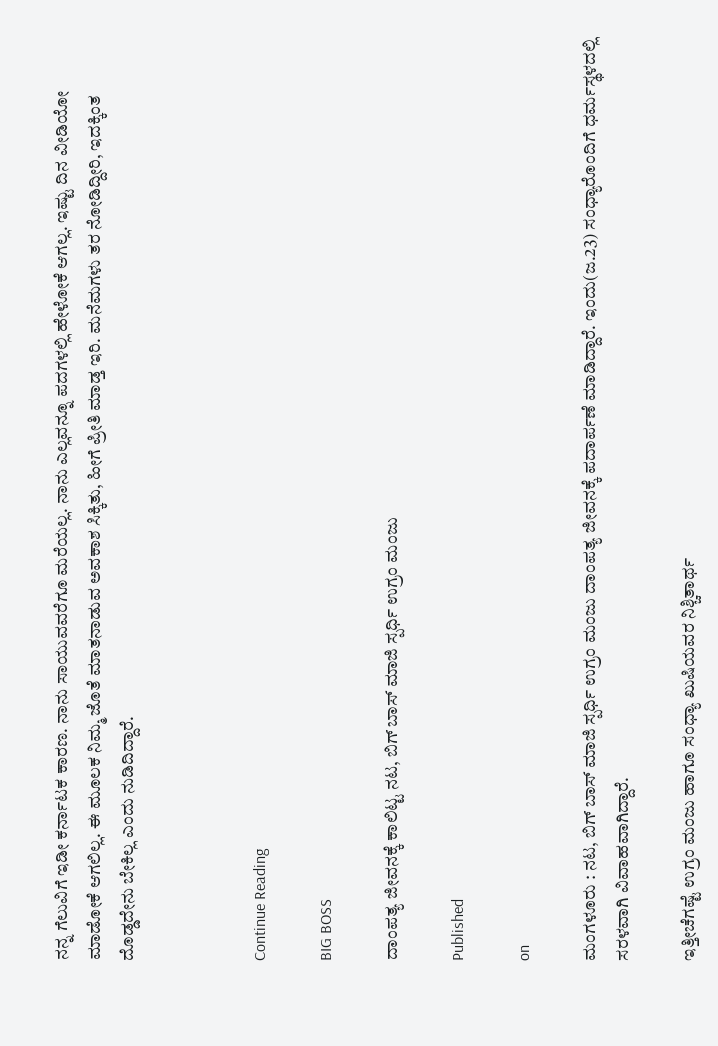ನನ್ನ ಗೆಲುವಿಗೆ ಇಡೀ ಕರ್ನಾಟಕ ಕಾರಣ. ನಾನು ಸಾಯುವವರೆಗೂ ಮರೆಯಲ್ಲ. ನಾನು ಎಲ್ಲವನ್ನೂ ಪದಗಳಲ್ಲಿ ಹೇಳೋಕೆ ಆಗಲ್ಲ. ಇಷ್ಟು ದಿನ ವೀಡಿಯೋ ಮಾಡೋಕೆ ಆಗಲಿಲ್ಲ. ಈ ಮೂಲಕ ನಿಮ್ಮ ಜೊತೆ ಮಾತನಾಡುವ ಅವಕಾಶ ಸಿಕ್ಕಿತು, ಹೀಗೆ ಪ್ರೀತಿ ಮಾಡ್ತ ಇರಿ. ಮನೆಮಗಳು ತರ ನೋಡಿದ್ದೀರಿ, ಇದಕ್ಕಿಂತ ದೊಡ್ಡದೇನು ಬೇಕಿಲ್ಲ ಎಂದು ನುಡಿದಿದ್ದಾರೆ.



Continue Reading

BIG BOSS

ದಾಂಪತ್ಯ ಜೀವನಕ್ಕೆ ಕಾಲಿಟ್ಟ ನಟ, ಬಿಗ್ ಬಾಸ್ ಮಾಜಿ ಸ್ಪರ್ಧಿ ಉಗ್ರಂ ಮಂಜು

Published

on

ಮಂಗಳೂರು : ನಟ, ಬಿಗ್ ಬಾಸ್ ಮಾಜಿ ಸ್ಪರ್ಧಿ ಉಗ್ರಂ ಮಂಜು ದಾಂಪತ್ಯ ಜೀವನಕ್ಕೆ ಪದಾರ್ಪಣೆ ಮಾಡಿದ್ದಾರೆ. ಇಂದು(ಜ.23) ಸಂಧ್ಯಾರೊಂದಿಗೆ ಧರ್ಮಸ್ಥಳದಲ್ಲಿ ಸರಳವಾಗಿ ವಿವಾಹವಾಗಿದ್ದಾರೆ.

ಇತ್ತೀಚೆಗಷ್ಟೆ ಉಗ್ರಂ ಮಂಜು ಹಾಗೂ ಸಂಧ್ಯಾ ಖುಷಿಯವರ ನಿಶ್ಚಿತಾರ್ಥ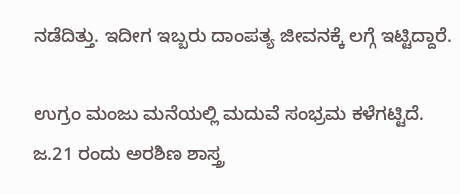ನಡೆದಿತ್ತು. ಇದೀಗ ಇಬ್ಬರು ದಾಂಪತ್ಯ ಜೀವನಕ್ಕೆ ಲಗ್ಗೆ ಇಟ್ಟಿದ್ದಾರೆ.

ಉಗ್ರಂ ಮಂಜು ಮನೆಯಲ್ಲಿ ಮದುವೆ ಸಂಭ್ರಮ ಕಳೆಗಟ್ಟಿದೆ. ಜ.21 ರಂದು ಅರಶಿಣ ಶಾಸ್ತ್ರ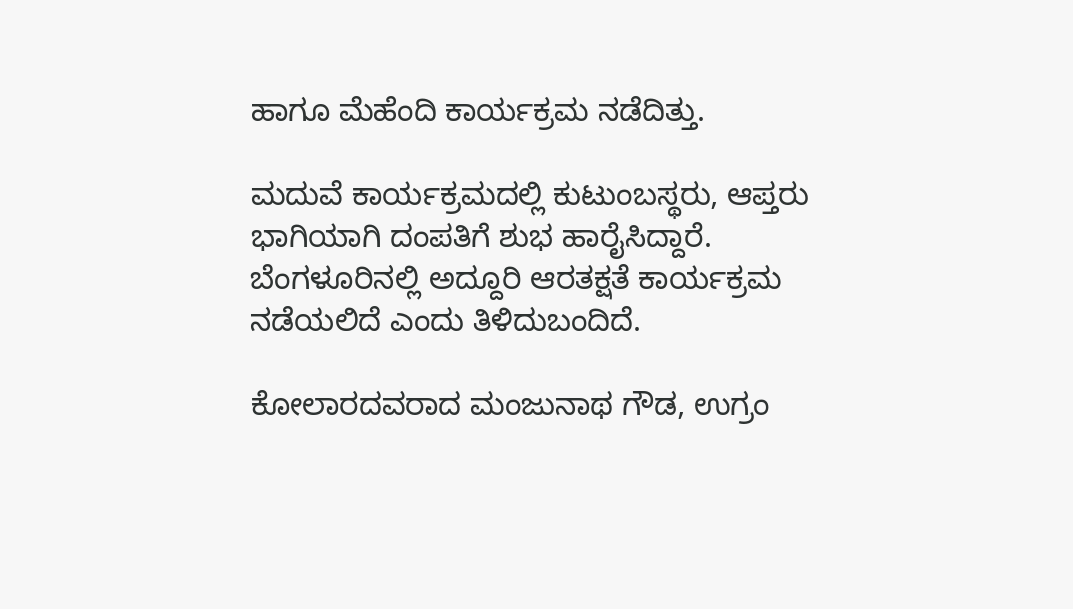ಹಾಗೂ ಮೆಹೆಂದಿ ಕಾರ್ಯಕ್ರಮ ನಡೆದಿತ್ತು.

ಮದುವೆ ಕಾರ್ಯಕ್ರಮದಲ್ಲಿ ಕುಟುಂಬಸ್ಥರು, ಆಪ್ತರು ಭಾಗಿಯಾಗಿ ದಂಪತಿಗೆ ಶುಭ ಹಾರೈಸಿದ್ದಾರೆ. ಬೆಂಗಳೂರಿನಲ್ಲಿ ಅದ್ದೂರಿ ಆರತಕ್ಷತೆ ಕಾರ್ಯಕ್ರಮ ನಡೆಯಲಿದೆ ಎಂದು ತಿಳಿದುಬಂದಿದೆ.

ಕೋಲಾರದವರಾದ ಮಂಜುನಾಥ ಗೌಡ, ಉಗ್ರಂ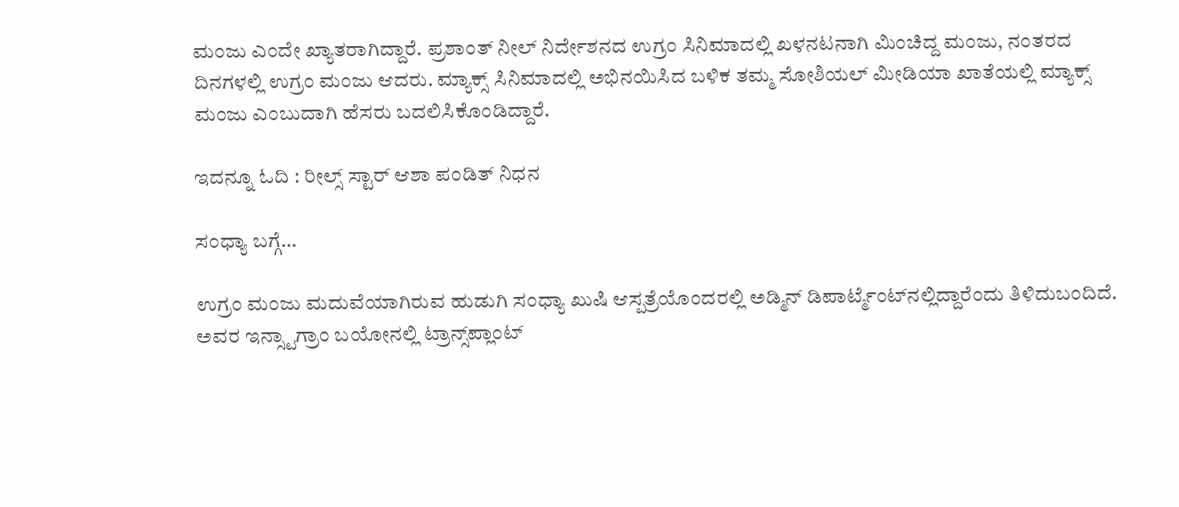ಮಂಜು ಎಂದೇ ಖ್ಯಾತರಾಗಿದ್ದಾರೆ. ಪ್ರಶಾಂತ್ ನೀಲ್ ನಿರ್ದೇಶನದ ಉಗ್ರಂ ಸಿನಿಮಾದಲ್ಲಿ ಖಳನಟನಾಗಿ ಮಿಂಚಿದ್ದ ಮಂಜು, ನಂತರದ  ದಿನಗಳಲ್ಲಿ ಉಗ್ರಂ ಮಂಜು ಆದರು. ಮ್ಯಾಕ್ಸ್‌ ಸಿನಿಮಾದಲ್ಲಿ ಅಭಿನಯಿಸಿದ ಬಳಿಕ ತಮ್ಮ ಸೋಶಿಯಲ್ ಮೀಡಿಯಾ ಖಾತೆಯಲ್ಲಿ ಮ್ಯಾಕ್ಸ್ ಮಂಜು ಎಂಬುದಾಗಿ ಹೆಸರು ಬದಲಿಸಿಕೊಂಡಿದ್ದಾರೆ.

ಇದನ್ನೂ ಓದಿ : ರೀಲ್ಸ್‌ ಸ್ಟಾರ್‌ ಆಶಾ ಪಂಡಿತ್‌ ನಿಧನ

ಸಂಧ್ಯಾ ಬಗ್ಗೆ…

ಉಗ್ರಂ ಮಂಜು ಮದುವೆಯಾಗಿರುವ ಹುಡುಗಿ ಸಂಧ್ಯಾ ಖುಷಿ ಆಸ್ಪತ್ರೆಯೊಂದರಲ್ಲಿ ಅಡ್ಮಿನ್ ಡಿಪಾರ್ಟ್ಮೆಂಟ್‌ನಲ್ಲಿದ್ದಾರೆಂದು ತಿಳಿದುಬಂದಿದೆ. ಅವರ ಇನ್ಸ್ಟಾಗ್ರಾಂ ಬಯೋನಲ್ಲಿ ಟ್ರಾನ್ಸ್‌ಪ್ಲಾಂಟ್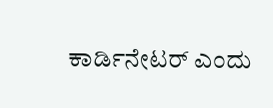ಕಾರ್ಡಿನೇಟರ್ ಎಂದು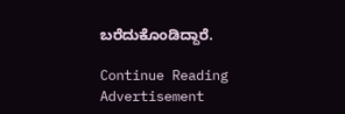ಬರೆದುಕೊಂಡಿದ್ದಾರೆ.

Continue Reading
Advertisement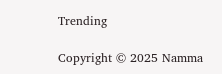Trending

Copyright © 2025 Namma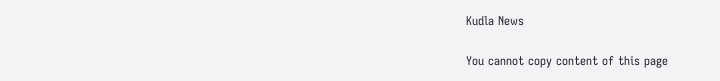Kudla News

You cannot copy content of this page